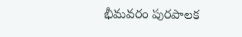భీమవరం పురపాలక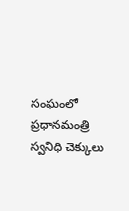సంఘంలో ప్రధానమంత్రి స్వనిధి చెక్కులు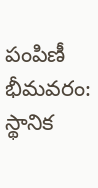పంపిణీ
భీమవరం: స్థానిక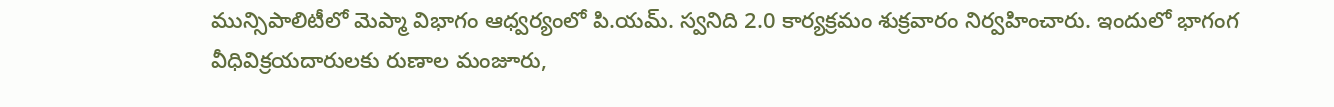మున్సిపాలిటీలో మెప్మా విభాగం ఆధ్వర్యంలో పి.యమ్. స్వనిది 2.0 కార్యక్రమం శుక్రవారం నిర్వహించారు. ఇందులో భాగంగ వీధివిక్రయదారులకు రుణాల మంజూరు,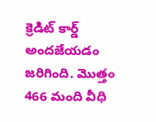క్రెడిట్ కార్డ్ అందజేయడం జరిగింది. మొత్తం 466 మంది వీధి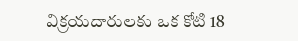విక్రయదారులకు ఒక కోటి 18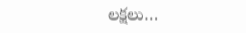లక్షలు…